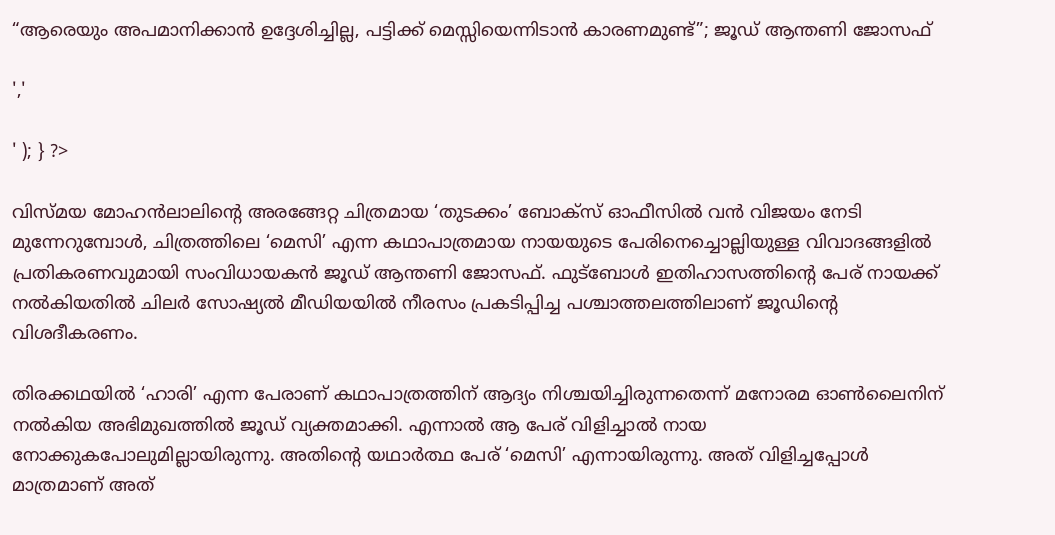“ആരെയും അപമാനിക്കാൻ ഉദ്ദേശിച്ചില്ല, പട്ടിക്ക് മെസ്സിയെന്നിടാൻ കാരണമുണ്ട്”; ജൂഡ് ആന്തണി ജോസഫ്

','

' ); } ?>

വിസ്മയ മോഹൻലാലിന്റെ അരങ്ങേറ്റ ചിത്രമായ ‘തുടക്കം’ ബോക്സ് ഓഫീസിൽ വൻ വിജയം നേടി മുന്നേറുമ്പോൾ, ചിത്രത്തിലെ ‘മെസി’ എന്ന കഥാപാത്രമായ നായയുടെ പേരിനെച്ചൊല്ലിയുള്ള വിവാദങ്ങളിൽ പ്രതികരണവുമായി സംവിധായകൻ ജൂഡ് ആന്തണി ജോസഫ്. ഫുട്ബോൾ ഇതിഹാസത്തിന്റെ പേര് നായക്ക് നൽകിയതിൽ ചിലർ സോഷ്യൽ മീഡിയയിൽ നീരസം പ്രകടിപ്പിച്ച പശ്ചാത്തലത്തിലാണ് ജൂഡിന്റെ വിശദീകരണം.

തിരക്കഥയിൽ ‘ഹാരി’ എന്ന പേരാണ് കഥാപാത്രത്തിന് ആദ്യം നിശ്ചയിച്ചിരുന്നതെന്ന് മനോരമ ഓൺലൈനിന് നൽകിയ അഭിമുഖത്തിൽ ജൂഡ് വ്യക്തമാക്കി. എന്നാൽ ആ പേര് വിളിച്ചാൽ നായ നോക്കുകപോലുമില്ലായിരുന്നു. അതിന്റെ യഥാർത്ഥ പേര് ‘മെസി’ എന്നായിരുന്നു. അത് വിളിച്ചപ്പോൾ മാത്രമാണ് അത്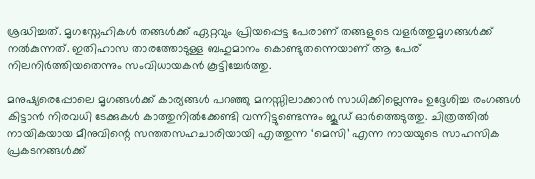ശ്രദ്ധിച്ചത്. മൃഗസ്നേഹികൾ തങ്ങൾക്ക് ഏറ്റവും പ്രിയപ്പെട്ട പേരാണ് തങ്ങളുടെ വളർത്തുമൃഗങ്ങൾക്ക് നൽകുന്നത്. ഇതിഹാസ താരത്തോടുള്ള ബഹുമാനം കൊണ്ടുതന്നെയാണ് ആ പേര് നിലനിർത്തിയതെന്നും സംവിധായകൻ കൂട്ടിച്ചേർത്തു.

മനുഷ്യരെപ്പോലെ മൃഗങ്ങൾക്ക് കാര്യങ്ങൾ പറഞ്ഞു മനസ്സിലാക്കാൻ സാധിക്കില്ലെന്നും ഉദ്ദേശിച്ച രംഗങ്ങൾ കിട്ടാൻ നിരവധി ടേക്കുകൾ കാത്തുനിൽക്കേണ്ടി വന്നിട്ടുണ്ടെന്നും ജൂഡ് ഓർത്തെടുത്തു. ചിത്രത്തിൽ നായികയായ മീനുവിന്റെ സന്തതസഹചാരിയായി എത്തുന്ന ‘മെസി’ എന്ന നായയുടെ സാഹസിക പ്രകടനങ്ങൾക്ക്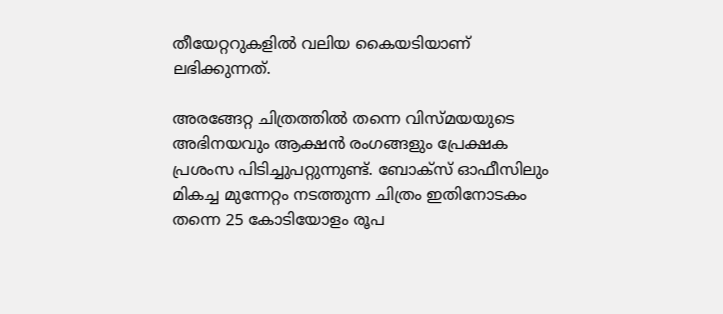തീയേറ്ററുകളിൽ വലിയ കൈയടിയാണ് ലഭിക്കുന്നത്.

അരങ്ങേറ്റ ചിത്രത്തിൽ തന്നെ വിസ്മയയുടെ അഭിനയവും ആക്ഷൻ രംഗങ്ങളും പ്രേക്ഷക പ്രശംസ പിടിച്ചുപറ്റുന്നുണ്ട്. ബോക്സ് ഓഫീസിലും മികച്ച മുന്നേറ്റം നടത്തുന്ന ചിത്രം ഇതിനോടകം തന്നെ 25 കോടിയോളം രൂപ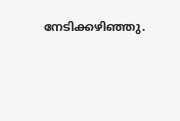നേടിക്കഴിഞ്ഞു.